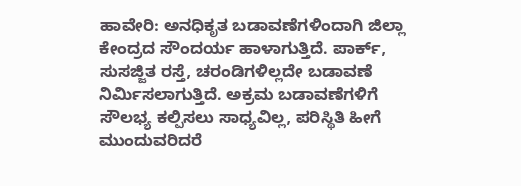ಹಾವೇರಿ: ಅನಧಿಕೃತ ಬಡಾವಣೆಗಳಿಂದಾಗಿ ಜಿಲ್ಲಾ ಕೇಂದ್ರದ ಸೌಂದರ್ಯ ಹಾಳಾಗುತ್ತಿದೆ. ಪಾರ್ಕ್, ಸುಸಜ್ಜಿತ ರಸ್ತೆ, ಚರಂಡಿಗಳಿಲ್ಲದೇ ಬಡಾವಣೆ ನಿರ್ಮಿಸಲಾಗುತ್ತಿದೆ. ಅಕ್ರಮ ಬಡಾವಣೆಗಳಿಗೆ ಸೌಲಭ್ಯ ಕಲ್ಪಿಸಲು ಸಾಧ್ಯವಿಲ್ಲ, ಪರಿಸ್ಥಿತಿ ಹೀಗೆ ಮುಂದುವರಿದರೆ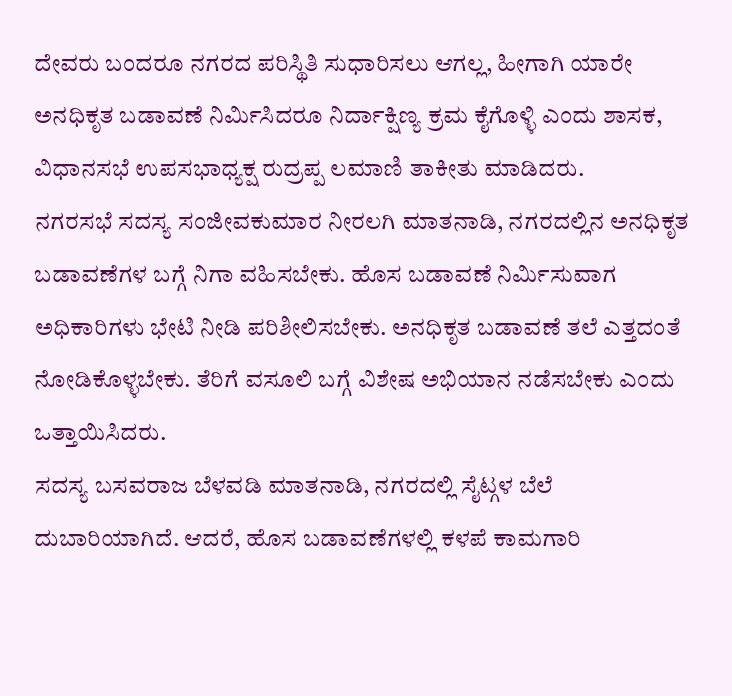ದೇವರು ಬಂದರೂ ನಗರದ ಪರಿಸ್ಥಿತಿ ಸುಧಾರಿಸಲು ಆಗಲ್ಲ, ಹೀಗಾಗಿ ಯಾರೇ ಅನಧಿಕೃತ ಬಡಾವಣೆ ನಿರ್ಮಿಸಿದರೂ ನಿರ್ದಾಕ್ಷಿಣ್ಯ ಕ್ರಮ ಕೈಗೊಳ್ಳಿ ಎಂದು ಶಾಸಕ, ವಿಧಾನಸಭೆ ಉಪಸಭಾಧ್ಯಕ್ಷ ರುದ್ರಪ್ಪ ಲಮಾಣಿ ತಾಕೀತು ಮಾಡಿದರು.
ನಗರಸಭೆ ಸದಸ್ಯ ಸಂಜೀವಕುಮಾರ ನೀರಲಗಿ ಮಾತನಾಡಿ, ನಗರದಲ್ಲಿನ ಅನಧಿಕೃತ ಬಡಾವಣೆಗಳ ಬಗ್ಗೆ ನಿಗಾ ವಹಿಸಬೇಕು. ಹೊಸ ಬಡಾವಣೆ ನಿರ್ಮಿಸುವಾಗ ಅಧಿಕಾರಿಗಳು ಭೇಟಿ ನೀಡಿ ಪರಿಶೀಲಿಸಬೇಕು. ಅನಧಿಕೃತ ಬಡಾವಣೆ ತಲೆ ಎತ್ತದಂತೆ ನೋಡಿಕೊಳ್ಳಬೇಕು. ತೆರಿಗೆ ವಸೂಲಿ ಬಗ್ಗೆ ವಿಶೇಷ ಅಭಿಯಾನ ನಡೆಸಬೇಕು ಎಂದು ಒತ್ತಾಯಿಸಿದರು.
ಸದಸ್ಯ ಬಸವರಾಜ ಬೆಳವಡಿ ಮಾತನಾಡಿ, ನಗರದಲ್ಲಿ ಸೈಟ್ಗಳ ಬೆಲೆ ದುಬಾರಿಯಾಗಿದೆ. ಆದರೆ, ಹೊಸ ಬಡಾವಣೆಗಳಲ್ಲಿ ಕಳಪೆ ಕಾಮಗಾರಿ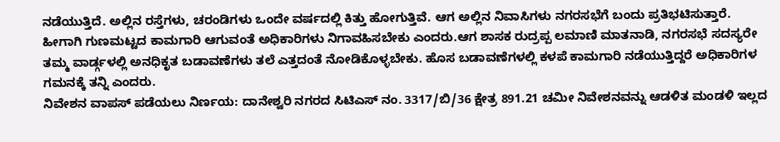ನಡೆಯುತ್ತಿದೆ. ಅಲ್ಲಿನ ರಸ್ತೆಗಳು, ಚರಂಡಿಗಳು ಒಂದೇ ವರ್ಷದಲ್ಲಿ ಕಿತ್ತು ಹೋಗುತ್ತಿವೆ. ಆಗ ಅಲ್ಲಿನ ನಿವಾಸಿಗಳು ನಗರಸಭೆಗೆ ಬಂದು ಪ್ರತಿಭಟಿಸುತ್ತಾರೆ. ಹೀಗಾಗಿ ಗುಣಮಟ್ಟದ ಕಾಮಗಾರಿ ಆಗುವಂತೆ ಅಧಿಕಾರಿಗಳು ನಿಗಾವಹಿಸಬೇಕು ಎಂದರು.ಆಗ ಶಾಸಕ ರುದ್ರಪ್ಪ ಲಮಾಣಿ ಮಾತನಾಡಿ, ನಗರಸಭೆ ಸದಸ್ಯರೇ ತಮ್ಮ ವಾರ್ಡ್ಗಳಲ್ಲಿ ಅನಧಿಕೃತ ಬಡಾವಣೆಗಳು ತಲೆ ಎತ್ತದಂತೆ ನೋಡಿಕೊಳ್ಳಬೇಕು. ಹೊಸ ಬಡಾವಣೆಗಳಲ್ಲಿ ಕಳಪೆ ಕಾಮಗಾರಿ ನಡೆಯುತ್ತಿದ್ದರೆ ಅಧಿಕಾರಿಗಳ ಗಮನಕ್ಕೆ ತನ್ನಿ ಎಂದರು.
ನಿವೇಶನ ವಾಪಸ್ ಪಡೆಯಲು ನಿರ್ಣಯ: ದಾನೇಶ್ವರಿ ನಗರದ ಸಿಟಿಎಸ್ ನಂ. 3317/ಬಿ/36 ಕ್ಷೇತ್ರ 891.21 ಚಮೀ ನಿವೇಶನವನ್ನು ಆಡಳಿತ ಮಂಡಳಿ ಇಲ್ಲದ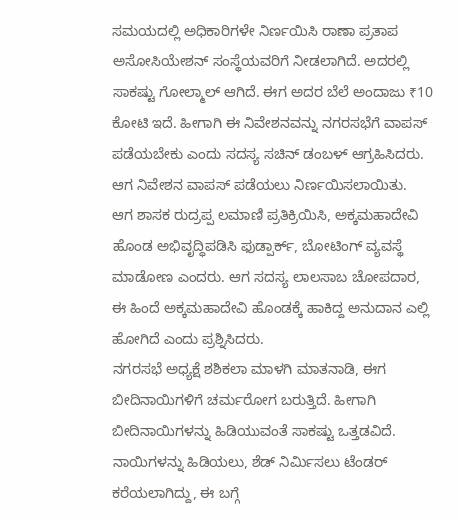ಸಮಯದಲ್ಲಿ ಅಧಿಕಾರಿಗಳೇ ನಿರ್ಣಯಿಸಿ ರಾಣಾ ಪ್ರತಾಪ ಅಸೋಸಿಯೇಶನ್ ಸಂಸ್ಥೆಯವರಿಗೆ ನೀಡಲಾಗಿದೆ. ಅದರಲ್ಲಿ ಸಾಕಷ್ಟು ಗೋಲ್ಮಾಲ್ ಆಗಿದೆ. ಈಗ ಅದರ ಬೆಲೆ ಅಂದಾಜು ₹10 ಕೋಟಿ ಇದೆ. ಹೀಗಾಗಿ ಈ ನಿವೇಶನವನ್ನು ನಗರಸಭೆಗೆ ವಾಪಸ್ ಪಡೆಯಬೇಕು ಎಂದು ಸದಸ್ಯ ಸಚಿನ್ ಡಂಬಳ್ ಆಗ್ರಹಿಸಿದರು. ಆಗ ನಿವೇಶನ ವಾಪಸ್ ಪಡೆಯಲು ನಿರ್ಣಯಿಸಲಾಯಿತು.
ಆಗ ಶಾಸಕ ರುದ್ರಪ್ಪ ಲಮಾಣಿ ಪ್ರತಿಕ್ರಿಯಿಸಿ, ಅಕ್ಕಮಹಾದೇವಿ ಹೊಂಡ ಅಭಿವೃದ್ಧಿಪಡಿಸಿ ಫುಡ್ಪಾರ್ಕ್, ಬೋಟಿಂಗ್ ವ್ಯವಸ್ಥೆ ಮಾಡೋಣ ಎಂದರು. ಆಗ ಸದಸ್ಯ ಲಾಲಸಾಬ ಚೋಪದಾರ, ಈ ಹಿಂದೆ ಅಕ್ಕಮಹಾದೇವಿ ಹೊಂಡಕ್ಕೆ ಹಾಕಿದ್ದ ಅನುದಾನ ಎಲ್ಲಿ ಹೋಗಿದೆ ಎಂದು ಪ್ರಶ್ನಿಸಿದರು.
ನಗರಸಭೆ ಅಧ್ಯಕ್ಷೆ ಶಶಿಕಲಾ ಮಾಳಗಿ ಮಾತನಾಡಿ, ಈಗ ಬೀದಿನಾಯಿಗಳಿಗೆ ಚರ್ಮರೋಗ ಬರುತ್ತಿದೆ. ಹೀಗಾಗಿ ಬೀದಿನಾಯಿಗಳನ್ನು ಹಿಡಿಯುವಂತೆ ಸಾಕಷ್ಟು ಒತ್ತಡವಿದೆ. ನಾಯಿಗಳನ್ನು ಹಿಡಿಯಲು, ಶೆಡ್ ನಿರ್ಮಿಸಲು ಟೆಂಡರ್ ಕರೆಯಲಾಗಿದ್ದು, ಈ ಬಗ್ಗೆ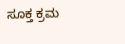ಸೂಕ್ತ ಕ್ರಮ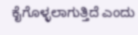ಕೈಗೊಳ್ಳಲಾಗುತ್ತಿದೆ ಎಂದು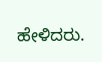ಹೇಳಿದರು.